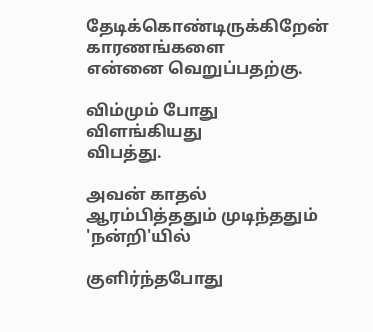தேடிக்கொண்டிருக்கிறேன்
காரணங்களை
என்னை வெறுப்பதற்கு.

விம்மும் போது
விளங்கியது
விபத்து.

அவன் காதல்
ஆரம்பித்ததும் முடிந்ததும்
'நன்றி'யில்

குளிர்ந்தபோது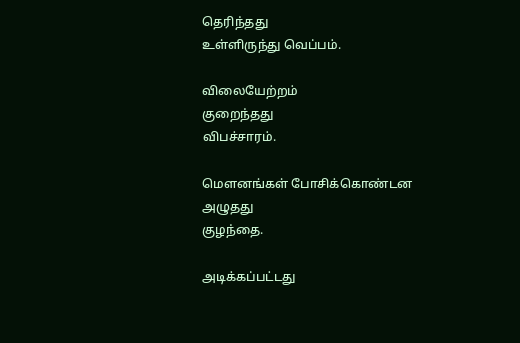தெரிந்தது
உள்ளிருந்து வெப்பம்.

விலையேற்றம்
குறைந்தது
விபச்சாரம்.

மௌனங்கள் போசிக்கொண்டன
அழுதது
குழந்தை.

அடிக்கப்பட்டது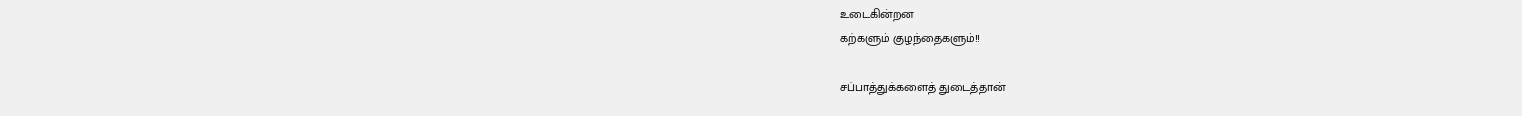உடைகின்றன
கற்களும் குழந்தைகளும்!!

சப்பாத்துக்களைத் துடைத்தான்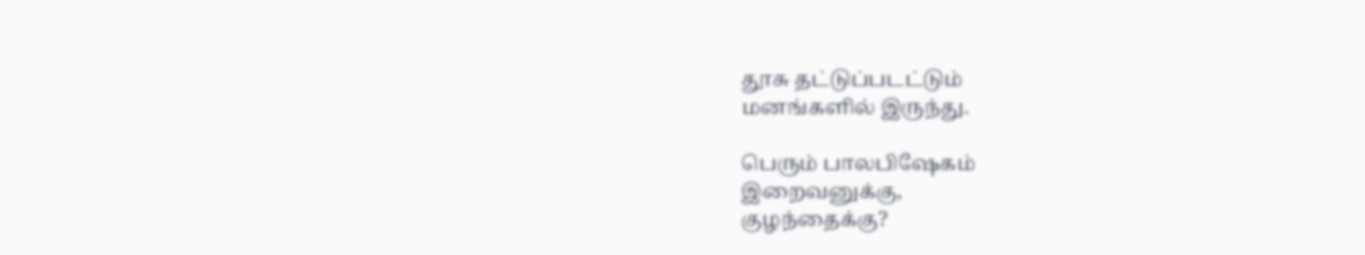தூசு தட்டுப்படட்டும்
மனங்களில் இருந்து.

பெரும் பாலபிஷேகம்
இறைவனுக்கு,
குழந்தைக்கு?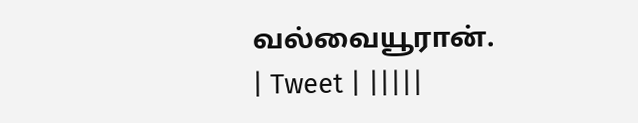வல்வையூரான்.
| Tweet | |||||